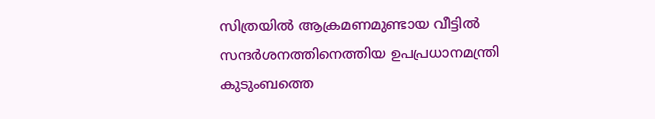സിത്രയിൽ ആക്രമണമുണ്ടായ വീട്ടിൽ സന്ദർശനത്തിനെത്തിയ ഉപപ്രധാനമന്ത്രി കുടുംബത്തെ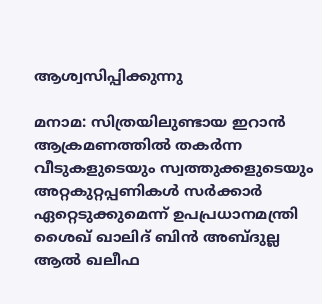ആശ്വസിപ്പിക്കുന്നു

മനാമ: സിത്രയിലുണ്ടായ ഇറാൻ ആക്രമണത്തിൽ തകർന്ന വീടുകളുടെയും സ്വത്തുക്കളുടെയും അറ്റകുറ്റപ്പണികൾ സർക്കാർ ഏറ്റെടുക്കുമെന്ന് ഉപപ്രധാനമന്ത്രി ശൈഖ് ഖാലിദ് ബിൻ അബ്ദുല്ല ആൽ ഖലീഫ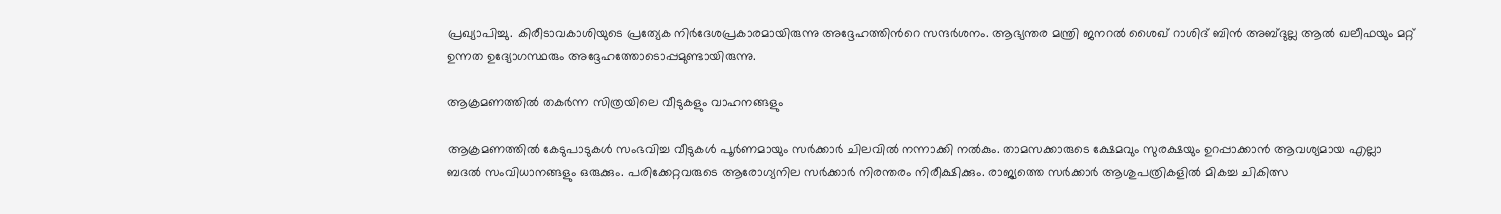പ്രഖ്യാപിച്ചു. കിരീടാവകാശിയുടെ പ്രത്യേക നിർദേശപ്രകാരമായിരുന്നു അദ്ദേഹത്തിന്‍റെ സന്ദർശനം. ആഭ്യന്തര മന്ത്രി ജനറൽ ശൈഖ് റാശിദ് ബിൻ അബ്ദുല്ല ആൽ ഖലീഫയും മറ്റ് ഉന്നത ഉദ്യോഗസ്ഥരും അദ്ദേഹത്തോടൊപ്പമുണ്ടായിരുന്നു.

ആക്രമണത്തിൽ തകർന്ന സിത്രയിലെ വീടുകളും വാഹനങ്ങളും

ആക്രമണത്തിൽ കേടുപാടുകൾ സംഭവിച്ച വീടുകൾ പൂർണമായും സർക്കാർ ചിലവിൽ നന്നാക്കി നൽകും. താമസക്കാരുടെ ക്ഷേമവും സുരക്ഷയും ഉറപ്പാക്കാൻ ആവശ്യമായ എല്ലാ ബദൽ സംവിധാനങ്ങളും ഒരുക്കും. പരിക്കേറ്റവരുടെ ആരോഗ്യനില സർക്കാർ നിരന്തരം നിരീക്ഷിക്കും. രാജ്യത്തെ സർക്കാർ ആശുപത്രികളിൽ മികച്ച ചികിത്സ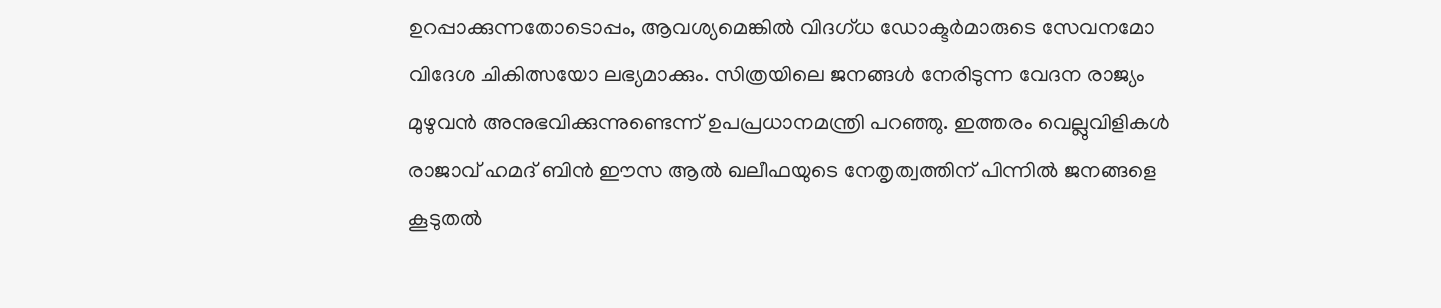ഉറപ്പാക്കുന്നതോടൊപ്പം, ആവശ്യമെങ്കിൽ വിദഗ്ധ ഡോക്ടർമാരുടെ സേവനമോ വിദേശ ചികിത്സയോ ലഭ്യമാക്കും. സിത്രയിലെ ജനങ്ങൾ നേരിടുന്ന വേദന രാജ്യം മുഴുവൻ അനുഭവിക്കുന്നുണ്ടെന്ന് ഉപപ്രധാനമന്ത്രി പറഞ്ഞു. ഇത്തരം വെല്ലുവിളികൾ രാജാവ് ഹമദ് ബിൻ ഈസ ആൽ ഖലീഫയുടെ നേതൃത്വത്തിന് പിന്നിൽ ജനങ്ങളെ കൂടുതൽ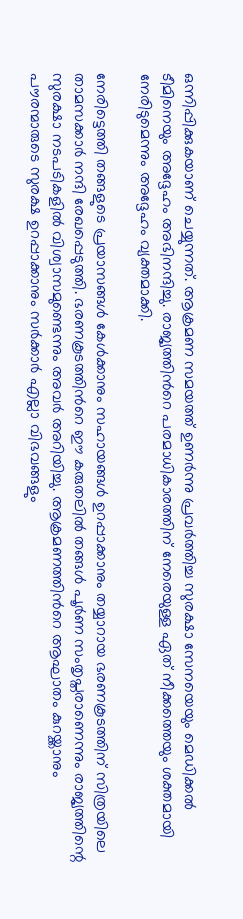ഒന്നിപ്പിക്കുകയാണ് ചെയ്യുന്നത്. ആക്രമണ സമയത്ത് ഉണർന്നു പ്രവർത്തിച്ച സുരക്ഷാ സേനയെയും മെഡിക്കൽ ടീമിനെയും അദ്ദേഹം അഭിനന്ദിച്ചു. രാജ്യത്തിന്‍റെ പരമാധികാരത്തിന് നേരെയുള്ള ഏത് നീക്കത്തെയും ശക്തമായി നേരിടുമെന്നും അദ്ദേഹം വ്യക്തമാക്കി.

നേരിട്ടെത്തി തങ്ങളുടെ പ്രയാസങ്ങൾ കേൾക്കാനും സഹായങ്ങൾ ഉറപ്പാക്കാനും തയ്യാറായ ഭരണകൂടത്തിന് സിത്രയിലെ താമസക്കാർ നന്ദി രേഖപ്പെടുത്തി. ഭരണകൂടത്തിന്‍റെ ഈ കരുതലിൽ തങ്ങൾ പൂർണ സംതൃപ്തരാണെന്നും രാജ്യത്തിന്റെ സുരക്ഷാ നടപടികളിൽ വിശ്വാസമുണ്ടെന്നും അവർ അറിയിച്ചു. ആക്രമണത്തിന്‍റെ ആഘാതം കുറയ്ക്കാനും പൗരന്മാരുടെ സുരക്ഷ ഉറപ്പാക്കാനും സർക്കാർ എല്ലാ വിഭവങ്ങളും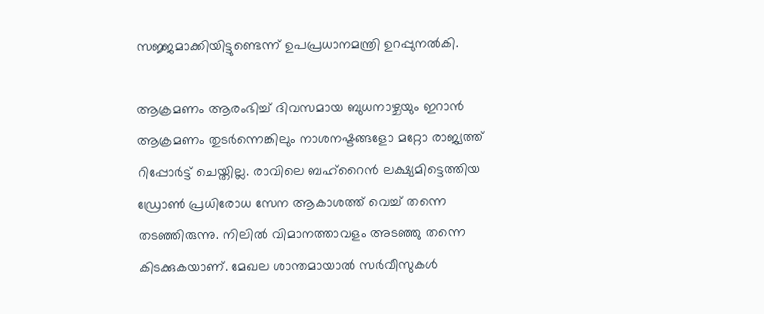സജ്ജമാക്കിയിട്ടുണ്ടെന്ന് ഉപപ്രധാനമന്ത്രി ഉറപ്പുനൽകി.

ആക്രമണം ആരംഭിച്ച് ദിവസമായ ബുധനാഴ്ചയും ഇറാൻ ആക്രമണം തുടർന്നെങ്കിലും നാശനഷ്ടങ്ങളോ മറ്റോ രാജ്യത്ത് റിപ്പോർട്ട് ചെയ്തില്ല. രാവിലെ ബഹ്റൈൻ ലക്ഷ്യമിട്ടെത്തിയ ഡ്രോൺ പ്രധിരോധ സേന ആകാശത്ത് വെച്ച് തന്നെ തടഞ്ഞിരുന്നു. നിലിൽ വിമാനത്താവളം അടഞ്ഞു തന്നെ കിടക്കുകയാണ്. മേഖല ശാന്തമായാൽ സർവീസുകൾ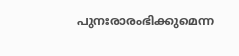പുനഃരാരംഭിക്കുമെന്ന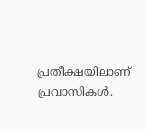പ്രതീക്ഷയിലാണ് പ്രവാസികൾ.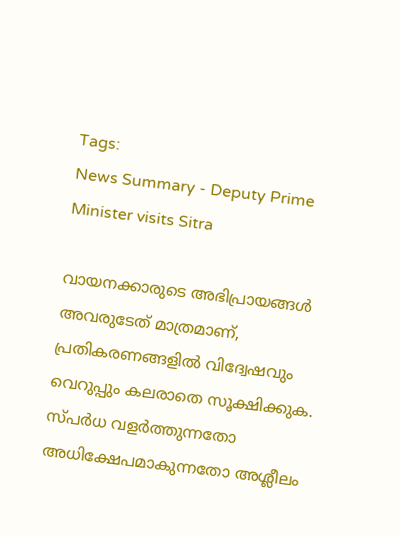Tags:
News Summary - Deputy Prime Minister visits Sitra

വായനക്കാരുടെ അഭിപ്രായങ്ങള്‍ അവരുടേത് മാത്രമാണ്, പ്രതികരണങ്ങളിൽ വിദ്വേഷവും വെറുപ്പും കലരാതെ സൂക്ഷിക്കുക. സ്പർധ വളർത്തുന്നതോ അധിക്ഷേപമാകുന്നതോ അശ്ലീലം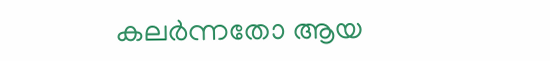കലർന്നതോ ആയ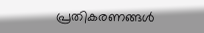പ്രതികരണങ്ങൾ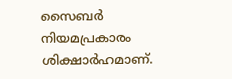സൈബർ നിയമപ്രകാരം ശിക്ഷാർഹമാണ്.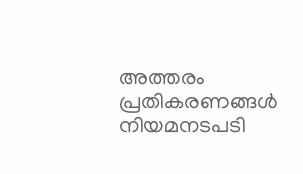അത്തരം പ്രതികരണങ്ങൾ നിയമനടപടി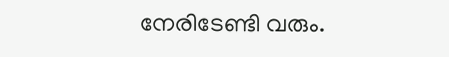നേരിടേണ്ടി വരും.